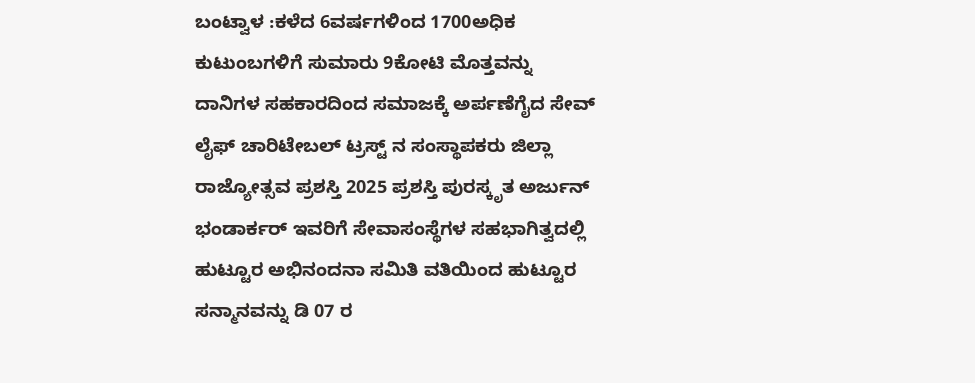ಬಂಟ್ವಾಳ :ಕಳೆದ 6ವರ್ಷಗಳಿಂದ 1700ಅಧಿಕ ಕುಟುಂಬಗಳಿಗೆ ಸುಮಾರು 9ಕೋಟಿ ಮೊತ್ತವನ್ನು ದಾನಿಗಳ ಸಹಕಾರದಿಂದ ಸಮಾಜಕ್ಕೆ ಅರ್ಪಣೆಗೈದ ಸೇವ್ ಲೈಫ್ ಚಾರಿಟೇಬಲ್ ಟ್ರಸ್ಟ್ ನ ಸಂಸ್ಥಾಪಕರು ಜಿಲ್ಲಾ ರಾಜ್ಯೋತ್ಸವ ಪ್ರಶಸ್ತಿ 2025 ಪ್ರಶಸ್ತಿ ಪುರಸ್ಕೃತ ಅರ್ಜುನ್ ಭಂಡಾರ್ಕರ್ ಇವರಿಗೆ ಸೇವಾಸಂಸ್ಥೆಗಳ ಸಹಭಾಗಿತ್ವದಲ್ಲಿ ಹುಟ್ಟೂರ ಅಭಿನಂದನಾ ಸಮಿತಿ ವತಿಯಿಂದ ಹುಟ್ಟೂರ ಸನ್ಮಾನವನ್ನು ಡಿ 07 ರ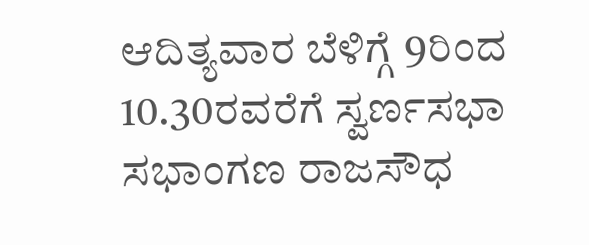ಆದಿತ್ಯವಾರ ಬೆಳಿಗ್ಗೆ 9ರಿಂದ 10.30ರವರೆಗೆ ಸ್ವರ್ಣಸಭಾ ಸಭಾಂಗಣ ರಾಜಸೌಧ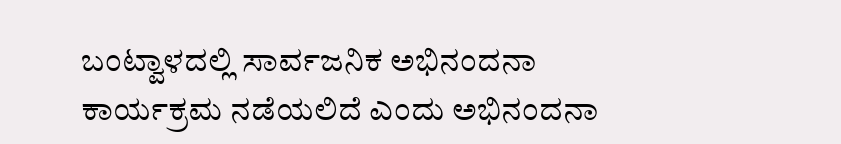ಬಂಟ್ವಾಳದಲ್ಲಿ ಸಾರ್ವಜನಿಕ ಅಭಿನಂದನಾ ಕಾರ್ಯಕ್ರಮ ನಡೆಯಲಿದೆ ಎಂದು ಅಭಿನಂದನಾ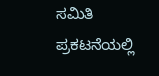ಸಮಿತಿ ಪ್ರಕಟನೆಯಲ್ಲಿ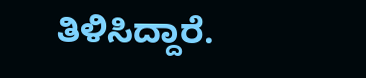ತಿಳಿಸಿದ್ದಾರೆ.